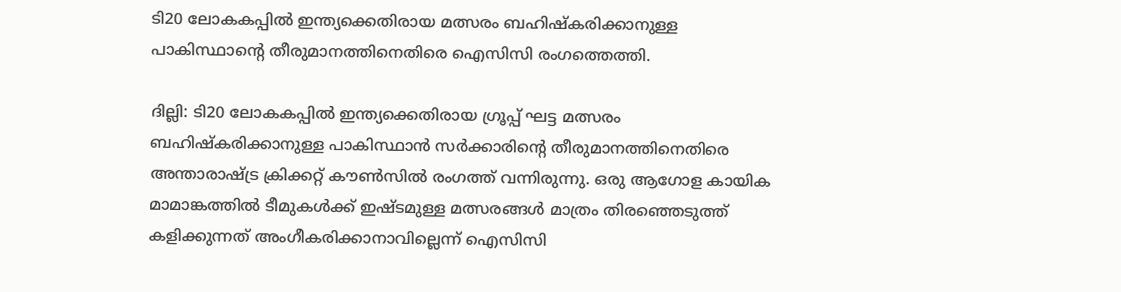ടി20 ലോകകപ്പില്‍ ഇന്ത്യക്കെതിരായ മത്സരം ബഹിഷ്‌കരിക്കാനുള്ള പാകിസ്ഥാന്റെ തീരുമാനത്തിനെതിരെ ഐസിസി രംഗത്തെത്തി.

ദില്ലി: ടി20 ലോകകപ്പില്‍ ഇന്ത്യക്കെതിരായ ഗ്രൂപ്പ് ഘട്ട മത്സരം ബഹിഷ്‌കരിക്കാനുള്ള പാകിസ്ഥാന്‍ സര്‍ക്കാരിന്റെ തീരുമാനത്തിനെതിരെ അന്താരാഷ്ട്ര ക്രിക്കറ്റ് കൗണ്‍സില്‍ രംഗത്ത് വന്നിരുന്നു. ഒരു ആഗോള കായിക മാമാങ്കത്തില്‍ ടീമുകള്‍ക്ക് ഇഷ്ടമുള്ള മത്സരങ്ങള്‍ മാത്രം തിരഞ്ഞെടുത്ത് കളിക്കുന്നത് അംഗീകരിക്കാനാവില്ലെന്ന് ഐസിസി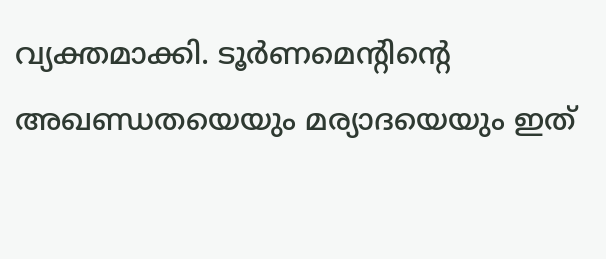വ്യക്തമാക്കി. ടൂര്‍ണമെന്റിന്റെ അഖണ്ഡതയെയും മര്യാദയെയും ഇത്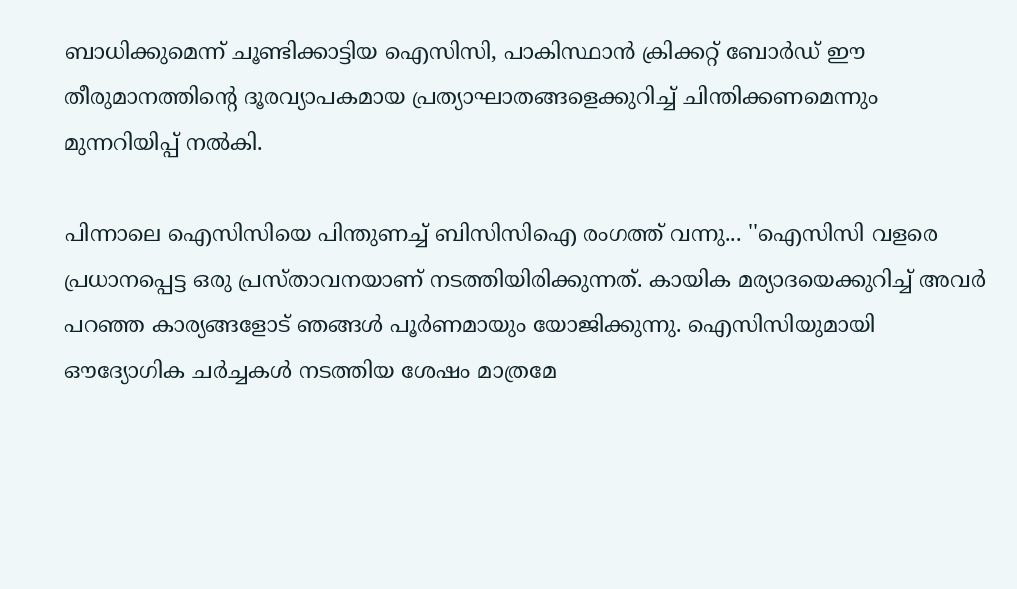ബാധിക്കുമെന്ന് ചൂണ്ടിക്കാട്ടിയ ഐസിസി, പാകിസ്ഥാന്‍ ക്രിക്കറ്റ് ബോര്‍ഡ് ഈ തീരുമാനത്തിന്റെ ദൂരവ്യാപകമായ പ്രത്യാഘാതങ്ങളെക്കുറിച്ച് ചിന്തിക്കണമെന്നും മുന്നറിയിപ്പ് നല്‍കി.

പിന്നാലെ ഐസിസിയെ പിന്തുണച്ച് ബിസിസിഐ രംഗത്ത് വന്നു... ''ഐസിസി വളരെ പ്രധാനപ്പെട്ട ഒരു പ്രസ്താവനയാണ് നടത്തിയിരിക്കുന്നത്. കായിക മര്യാദയെക്കുറിച്ച് അവര്‍ പറഞ്ഞ കാര്യങ്ങളോട് ഞങ്ങള്‍ പൂര്‍ണമായും യോജിക്കുന്നു. ഐസിസിയുമായി ഔദ്യോഗിക ചര്‍ച്ചകള്‍ നടത്തിയ ശേഷം മാത്രമേ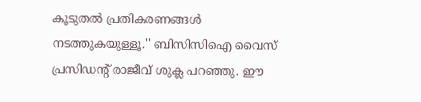കൂടുതല്‍ പ്രതികരണങ്ങള്‍ നടത്തുകയുള്ളൂ.'' ബിസിസിഐ വൈസ് പ്രസിഡന്റ് രാജീവ് ശുക്ല പറഞ്ഞു. ഈ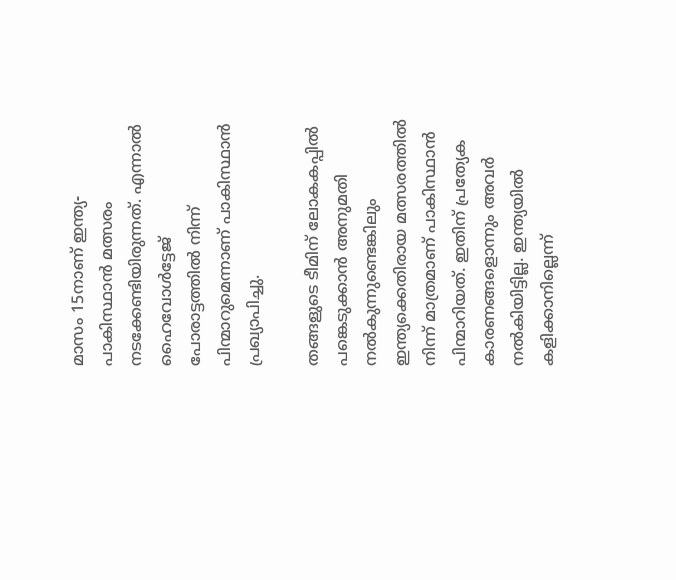മാസം 15നാണ് ഇന്ത്യ-പാകിസ്ഥാന്‍ മത്സരം നടക്കേണ്ടിയിരുന്നത്. എന്നാല്‍ ഹൈവോള്‍ട്ടേജ് പോരാട്ടത്തില്‍ നിന്ന് പിന്മാറുമെന്നാണ് പാകിസ്ഥാന്‍ പ്രഖ്യാപിച്ചു.

തങ്ങളുടെ ടീമിന് ലോകകപ്പില്‍ പങ്കെടുക്കാന്‍ അനുമതി നല്‍കുന്നുണ്ടെങ്കിലും ഇന്ത്യക്കെതിരായ മത്സരത്തില്‍ നിന്ന് മാത്രമാണ് പാകിസ്ഥാന്‍ പിന്മാറിയത്. ഇതിന് പ്രത്യേക കാരണങ്ങളൊന്നും അവര്‍ നല്‍കിയിട്ടില്ല. ഇന്ത്യയില്‍ കളിക്കാനില്ലെന്ന്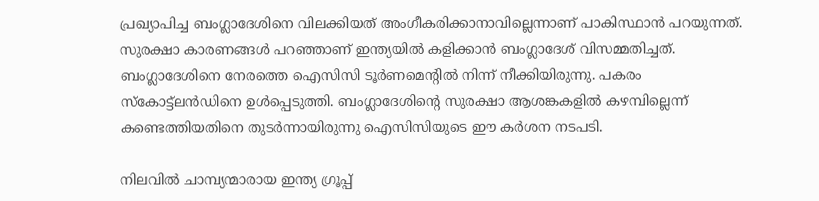പ്രഖ്യാപിച്ച ബംഗ്ലാദേശിനെ വിലക്കിയത് അംഗീകരിക്കാനാവില്ലെന്നാണ് പാകിസ്ഥാന്‍ പറയുന്നത്. സുരക്ഷാ കാരണങ്ങള്‍ പറഞ്ഞാണ് ഇന്ത്യയില്‍ കളിക്കാന്‍ ബംഗ്ലാദേശ് വിസമ്മതിച്ചത്. ബംഗ്ലാദേശിനെ നേരത്തെ ഐസിസി ടൂര്‍ണമെന്റില്‍ നിന്ന് നീക്കിയിരുന്നു. പകരം സ്‌കോട്ട്ലന്‍ഡിനെ ഉള്‍പ്പെടുത്തി. ബംഗ്ലാദേശിന്റെ സുരക്ഷാ ആശങ്കകളില്‍ കഴമ്പില്ലെന്ന് കണ്ടെത്തിയതിനെ തുടര്‍ന്നായിരുന്നു ഐസിസിയുടെ ഈ കര്‍ശന നടപടി.

നിലവില്‍ ചാമ്പ്യന്മാരായ ഇന്ത്യ ഗ്രൂപ്പ്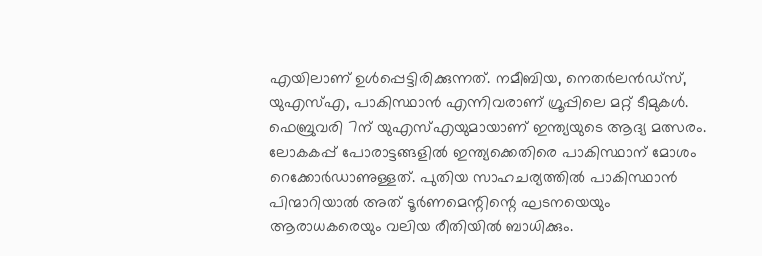എയിലാണ് ഉള്‍പ്പെട്ടിരിക്കുന്നത്. നമീബിയ, നെതര്‍ലന്‍ഡ്സ്, യുഎസ്എ, പാകിസ്ഥാന്‍ എന്നിവരാണ് ഗ്രൂപ്പിലെ മറ്റ് ടീമുകള്‍. ഫെബ്രുവരി 7ന് യുഎസ്എയുമായാണ് ഇന്ത്യയുടെ ആദ്യ മത്സരം. ലോകകപ്പ് പോരാട്ടങ്ങളില്‍ ഇന്ത്യക്കെതിരെ പാകിസ്ഥാന് മോശം റെക്കോര്‍ഡാണുള്ളത്. പുതിയ സാഹചര്യത്തില്‍ പാകിസ്ഥാന്‍ പിന്മാറിയാല്‍ അത് ടൂര്‍ണമെന്റിന്റെ ഘടനയെയും ആരാധകരെയും വലിയ രീതിയില്‍ ബാധിക്കും.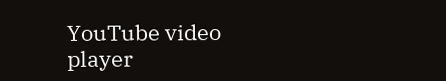YouTube video player